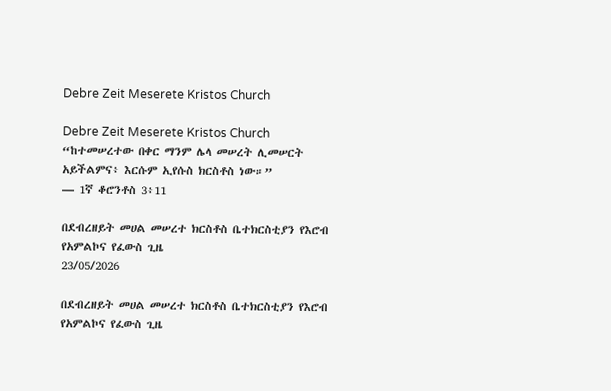Debre Zeit Meserete Kristos Church

Debre Zeit Meserete Kristos Church “ከተመሠረተው በቀር ማንም ሌላ መሠረት ሊመሠርት አይችልምና፥ እርሱም ኢየሱስ ክርስቶስ ነው።”
— 1ኛ ቆሮንቶስ 3፥11

በደብረዘይት መሀል መሠረተ ክርስቶስ ቤተክርስቲያን የእሮብ የአምልኮና የፈውስ ጊዜ
23/05/2026

በደብረዘይት መሀል መሠረተ ክርስቶስ ቤተክርስቲያን የእሮብ የአምልኮና የፈውስ ጊዜ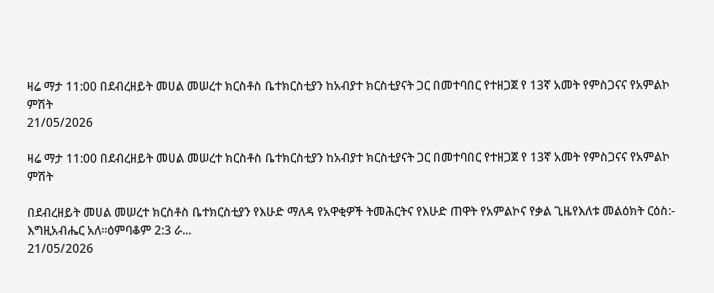ዛሬ ማታ 11:00 በደብረዘይት መሀል መሠረተ ክርስቶስ ቤተክርስቲያን ከአብያተ ክርስቲያናት ጋር በመተባበር የተዘጋጀ የ 13ኛ አመት የምስጋናና የአምልኮ ምሽት
21/05/2026

ዛሬ ማታ 11:00 በደብረዘይት መሀል መሠረተ ክርስቶስ ቤተክርስቲያን ከአብያተ ክርስቲያናት ጋር በመተባበር የተዘጋጀ የ 13ኛ አመት የምስጋናና የአምልኮ ምሽት

በደብረዘይት መሀል መሠረተ ክርስቶስ ቤተክርስቲያን የእሁድ ማለዳ የአዋቂዎች ትመሕርትና የእሁድ ጠዋት የአምልኮና የቃል ጊዜየእለቱ መልዕክት ርዕስ:- እግዚአብሔር አለ።ዕምባቆም 2:3 ራ...
21/05/2026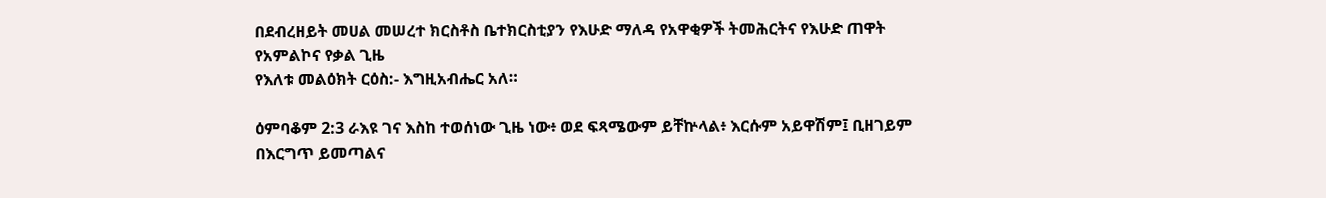በደብረዘይት መሀል መሠረተ ክርስቶስ ቤተክርስቲያን የእሁድ ማለዳ የአዋቂዎች ትመሕርትና የእሁድ ጠዋት የአምልኮና የቃል ጊዜ
የእለቱ መልዕክት ርዕስ:- እግዚአብሔር አለ።

ዕምባቆም 2:3 ራእዩ ገና እስከ ተወሰነው ጊዜ ነው፥ ወደ ፍጻሜውም ይቸኵላል፥ እርሱም አይዋሽም፤ ቢዘገይም በእርግጥ ይመጣልና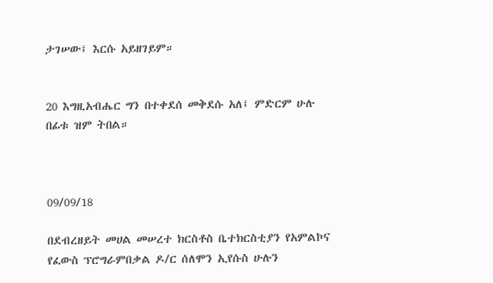ታገሠው፤ እርሱ አይዘገይም።


20 እግዚአብሔር ግን በተቀደሰ መቅደሱ አለ፤ ምድርም ሁሉ በፊቱ ዝም ትበል።



09/09/18

በደብረዘይት መሀል መሠረተ ክርስቶስ ቤተክርስቲያን የአምልኮና የፈውስ ፕሮግራምበቃል ዶ/ር ሰለሞን ኢየሱስ ሁሉን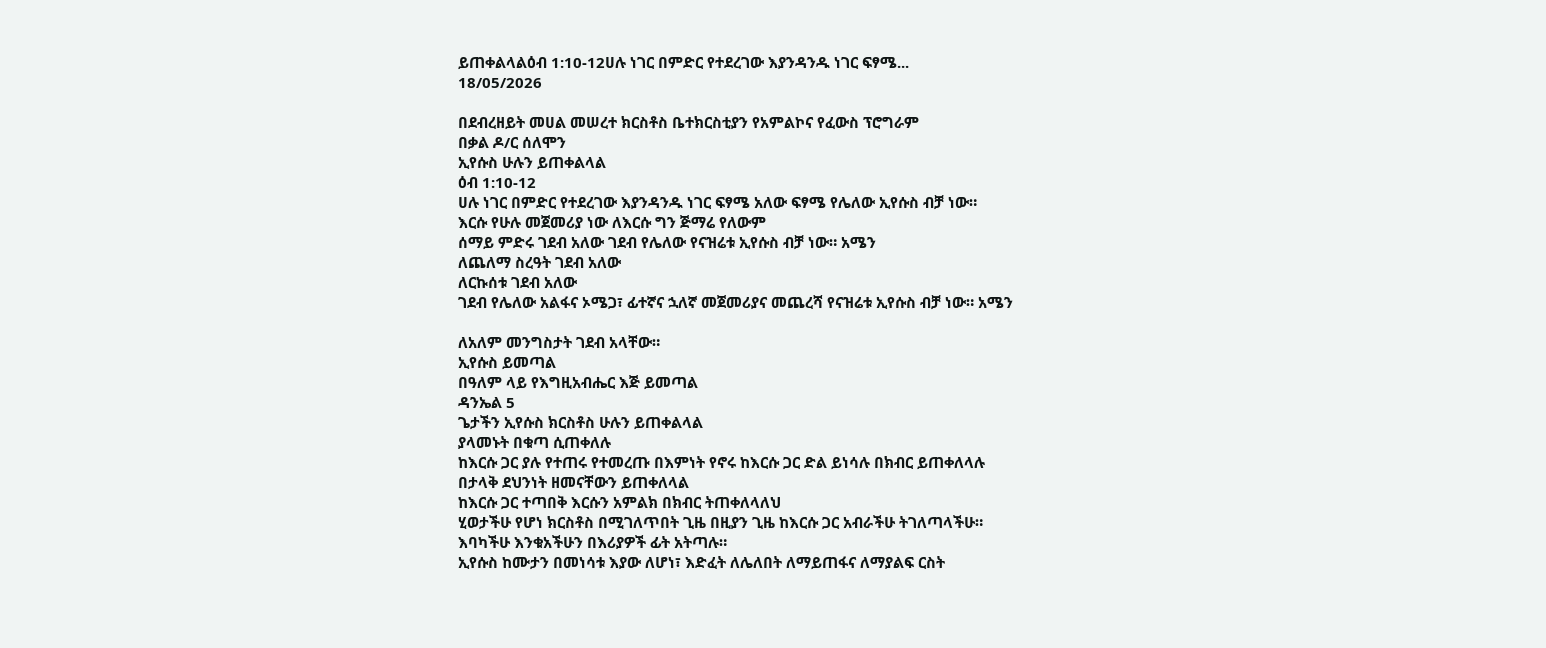ይጠቀልላልዕብ 1:10-12ሀሉ ነገር በምድር የተደረገው እያንዳንዱ ነገር ፍፃሜ...
18/05/2026

በደብረዘይት መሀል መሠረተ ክርስቶስ ቤተክርስቲያን የአምልኮና የፈውስ ፕሮግራም
በቃል ዶ/ር ሰለሞን
ኢየሱስ ሁሉን ይጠቀልላል
ዕብ 1:10-12
ሀሉ ነገር በምድር የተደረገው እያንዳንዱ ነገር ፍፃሜ አለው ፍፃሜ የሌለው ኢየሱስ ብቻ ነው።
እርሱ የሁሉ መጀመሪያ ነው ለእርሱ ግን ጅማሬ የለውም
ሰማይ ምድሩ ገደብ አለው ገደብ የሌለው የናዝሬቱ ኢየሱስ ብቻ ነው። አሜን
ለጨለማ ስረዓት ገደብ አለው
ለርኩሰቱ ገደብ አለው
ገደብ የሌለው አልፋና ኦሜጋ፣ ፊተኛና ኋለኛ መጀመሪያና መጨረሻ የናዝሬቱ ኢየሱስ ብቻ ነው። አሜን

ለአለም መንግስታት ገደብ አላቸው።
ኢየሱስ ይመጣል
በዓለም ላይ የእግዚአብሔር እጅ ይመጣል
ዳንኤል 5
ጌታችን ኢየሱስ ክርስቶስ ሁሉን ይጠቀልላል
ያላመኑት በቁጣ ሲጠቀለሉ
ከእርሱ ጋር ያሉ የተጠሩ የተመረጡ በእምነት የኖሩ ከእርሱ ጋር ድል ይነሳሉ በክብር ይጠቀለላሉ
በታላቅ ደህንነት ዘመናቸውን ይጠቀለላል
ከእርሱ ጋር ተጣበቅ እርሱን አምልክ በክብር ትጠቀለላለህ
ሂወታችሁ የሆነ ክርስቶስ በሚገለጥበት ጊዜ በዚያን ጊዜ ከእርሱ ጋር አብራችሁ ትገለጣላችሁ።
እባካችሁ እንቁአችሁን በእሪያዎች ፊት አትጣሉ።
ኢየሱስ ከሙታን በመነሳቱ እያው ለሆነ፣ እድፈት ለሌለበት ለማይጠፋና ለማያልፍ ርስት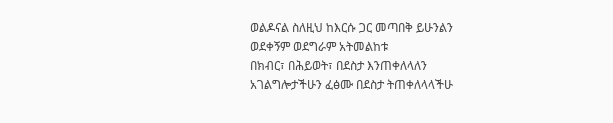ወልዶናል ስለዚህ ከእርሱ ጋር መጣበቅ ይሁንልን
ወደቀኝም ወደግራም አትመልከቱ
በክብር፣ በሕይወት፣ በደስታ እንጠቀለላለን
አገልግሎታችሁን ፈፅሙ በደስታ ትጠቀለላላችሁ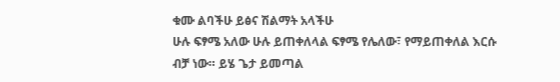ቁሙ ልባችሁ ይፅና ሽልማት አላችሁ
ሁሉ ፍፃሜ አለው ሁሉ ይጠቀለላል ፍፃሜ የሌለው፣ የማይጠቀለል እርሱ ብቻ ነው። ይሄ ጌታ ይመጣል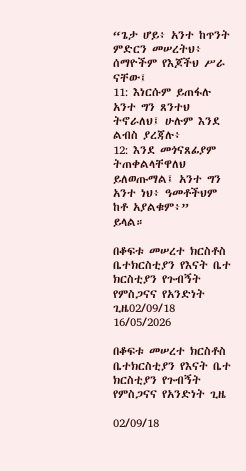“ጌታ ሆይ፥ አንተ ከጥንት ምድርን መሠረትህ፥ ሰማዮችም የእጆችህ ሥራ ናቸው፤
11: እነርሱም ይጠፋሉ አንተ ግን ጸንተህ ትኖራለህ፤ ሁሉም እንደ ልብስ ያረጃሉ፥
12: እንደ መጎናጸፊያም ትጠቀልላቸዋለህ ይለወጡማል፤ አንተ ግን አንተ ነህ፥ ዓመቶችህም ከቶ አያልቁም፥”
ይላል።

በቆፍቱ መሠረተ ክርስቶስ ቤተክርስቲያን የእናት ቤተ ክርስቲያን የጉብኝት የምስጋናና የአንድነት ጊዜ02/09/18
16/05/2026

በቆፍቱ መሠረተ ክርስቶስ ቤተክርስቲያን የእናት ቤተ ክርስቲያን የጉብኝት የምስጋናና የአንድነት ጊዜ

02/09/18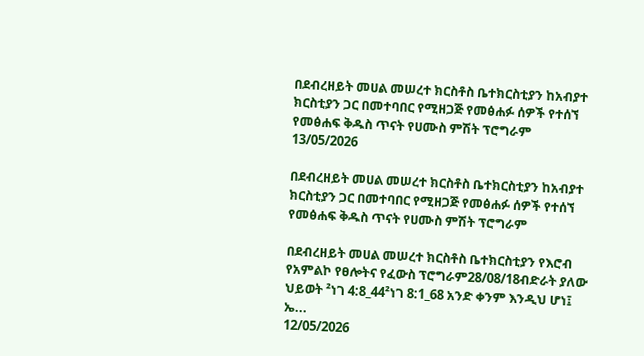በደብረዘይት መሀል መሠረተ ክርስቶስ ቤተክርስቲያን ከአብያተ ክርስቲያን ጋር በመተባበር የሚዘጋጅ የመፅሐፉ ሰዎች የተሰኘ የመፅሐፍ ቅዱስ ጥናት የሀሙስ ምሽት ፕሮግራም
13/05/2026

በደብረዘይት መሀል መሠረተ ክርስቶስ ቤተክርስቲያን ከአብያተ ክርስቲያን ጋር በመተባበር የሚዘጋጅ የመፅሐፉ ሰዎች የተሰኘ የመፅሐፍ ቅዱስ ጥናት የሀሙስ ምሽት ፕሮግራም

በደብረዘይት መሀል መሠረተ ክርስቶስ ቤተክርስቲያን የእሮብ የአምልኮ የፀሎትና የፈውስ ፕሮግራም28/08/18ብድራት ያለው ህይወት ²ነገ 4:8_44²ነገ 8:1_68 አንድ ቀንም እንዲህ ሆነ፤ ኤ...
12/05/2026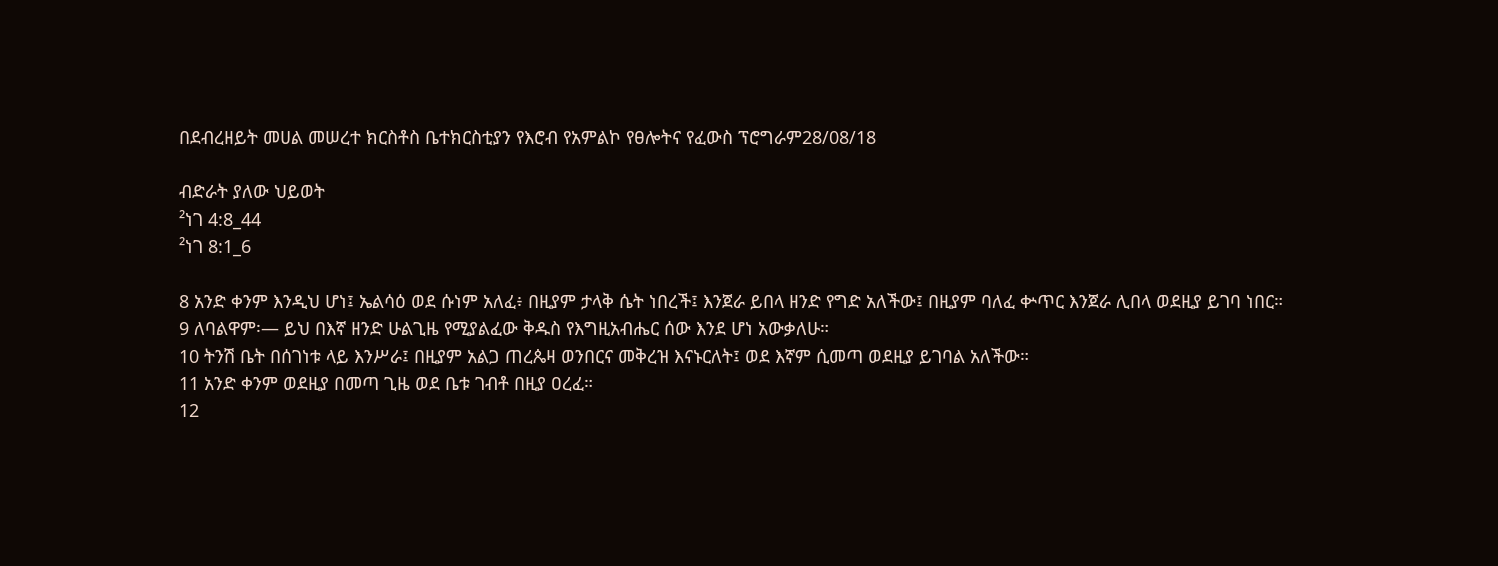በደብረዘይት መሀል መሠረተ ክርስቶስ ቤተክርስቲያን የእሮብ የአምልኮ የፀሎትና የፈውስ ፕሮግራም28/08/18

ብድራት ያለው ህይወት
²ነገ 4:8_44
²ነገ 8:1_6

8 አንድ ቀንም እንዲህ ሆነ፤ ኤልሳዕ ወደ ሱነም አለፈ፥ በዚያም ታላቅ ሴት ነበረች፤ እንጀራ ይበላ ዘንድ የግድ አለችው፤ በዚያም ባለፈ ቍጥር እንጀራ ሊበላ ወደዚያ ይገባ ነበር።
9 ለባልዋም፡— ይህ በእኛ ዘንድ ሁልጊዜ የሚያልፈው ቅዱስ የእግዚአብሔር ሰው እንደ ሆነ አውቃለሁ።
10 ትንሽ ቤት በሰገነቱ ላይ እንሥራ፤ በዚያም አልጋ ጠረጴዛ ወንበርና መቅረዝ እናኑርለት፤ ወደ እኛም ሲመጣ ወደዚያ ይገባል አለችው።
11 አንድ ቀንም ወደዚያ በመጣ ጊዜ ወደ ቤቱ ገብቶ በዚያ ዐረፈ።
12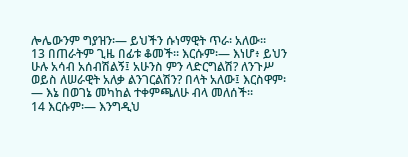ሎሌውንም ግያዝን፡— ይህችን ሱነማዊት ጥራ፡ አለው።
13 በጠራትም ጊዜ በፊቱ ቆመች። እርሱም፡— እነሆ፥ ይህን ሁሉ አሳብ አሰብሽልኝ፤ አሁንስ ምን ላድርግልሽ? ለንጉሥ ወይስ ለሠራዊት አለቃ ልንገርልሽን? በላት አለው፤ እርስዋም፡— እኔ በወገኔ መካከል ተቀምጫለሁ ብላ መለሰች።
14 እርሱም፡— እንግዲህ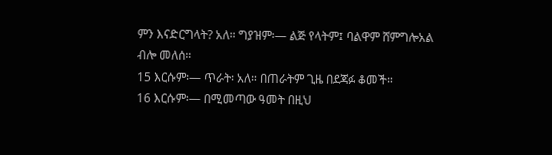ምን እናድርግላት? አለ። ግያዝም፡— ልጅ የላትም፤ ባልዋም ሸምግሎአል ብሎ መለሰ።
15 እርሱም፡— ጥራት፡ አለ። በጠራትም ጊዜ በደጃፉ ቆመች።
16 እርሱም፡— በሚመጣው ዓመት በዚህ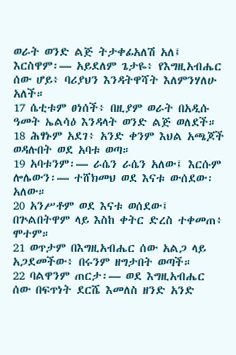ወራት ወንድ ልጅ ትታቀፊአለሽ አለ፤ እርስዋም፡— አይደለም ጌታዬ፥ የእግዚአብሔር ሰው ሆይ፥ ባሪያህን እንዳትዋሻት እለምንሃለሁ አለች።
17 ሴቲቱም ፀነሰች፥ በዚያም ወራት በአዲሱ ዓመት ኤልሳዕ እንዳላት ወንድ ልጅ ወለደች።
18 ሕፃኑም አደገ፥ አንድ ቀንም እህል አጫጆች ወዳሉበት ወደ አባቱ ወጣ።
19 አባቱንም፡— ራሴን ራሴን አለው፤ እርሱም ሎሌውን፡— ተሸክመህ ወደ እናቱ ውሰደው፡ አለው።
20 አንሥቶም ወደ እናቱ ወሰደው፤ በጕልበትዋም ላይ እስከ ቀትር ድረስ ተቀመጠ፥ ሞተም።
21 ወጥታም በእግዚአብሔር ሰው አልጋ ላይ አጋደመችው፥ በሩንም ዘግታበት ወጣች።
22 ባልዋንም ጠርታ፡— ወደ እግዚአብሔር ሰው በፍጥነት ደርሼ እመለስ ዘንድ አንድ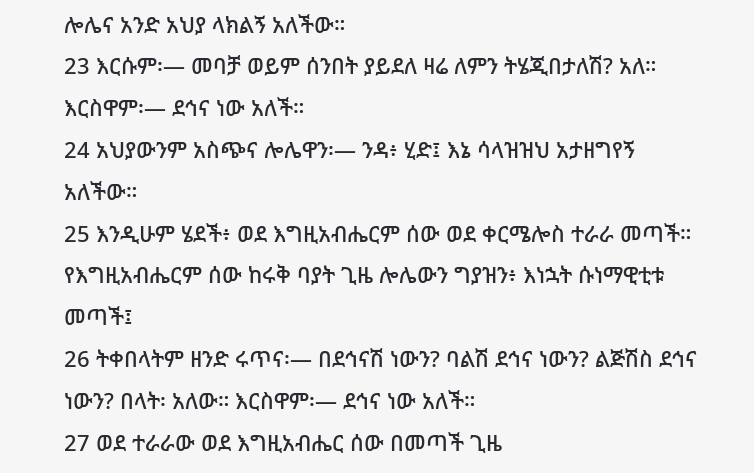ሎሌና አንድ አህያ ላክልኝ አለችው።
23 እርሱም፡— መባቻ ወይም ሰንበት ያይደለ ዛሬ ለምን ትሄጂበታለሽ? አለ። እርስዋም፡— ደኅና ነው አለች።
24 አህያውንም አስጭና ሎሌዋን፡— ንዳ፥ ሂድ፤ እኔ ሳላዝዝህ አታዘግየኝ አለችው።
25 እንዲሁም ሄደች፥ ወደ እግዚአብሔርም ሰው ወደ ቀርሜሎስ ተራራ መጣች። የእግዚአብሔርም ሰው ከሩቅ ባያት ጊዜ ሎሌውን ግያዝን፥ እነኋት ሱነማዊቲቱ መጣች፤
26 ትቀበላትም ዘንድ ሩጥና፡— በደኅናሽ ነውን? ባልሽ ደኅና ነውን? ልጅሽስ ደኅና ነውን? በላት፡ አለው። እርስዋም፡— ደኅና ነው አለች።
27 ወደ ተራራው ወደ እግዚአብሔር ሰው በመጣች ጊዜ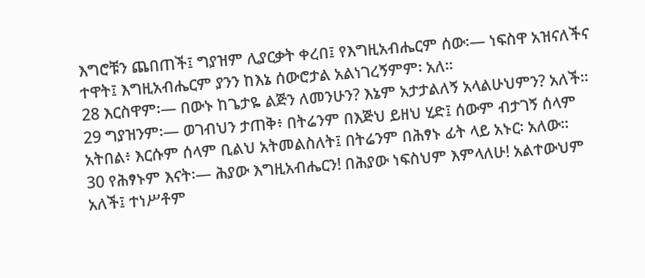እግሮቹን ጨበጠች፤ ግያዝም ሊያርቃት ቀረበ፤ የእግዚአብሔርም ሰው፡— ነፍስዋ አዝናለችና ተዋት፤ እግዚአብሔርም ያንን ከእኔ ሰውሮታል አልነገረኝምም፡ አለ።
28 እርስዋም፡— በውኑ ከጌታዬ ልጅን ለመንሁን? እኔም አታታልለኝ አላልሁህምን? አለች።
29 ግያዝንም፡— ወገብህን ታጠቅ፥ በትሬንም በእጅህ ይዘህ ሂድ፤ ሰውም ብታገኝ ሰላም አትበል፥ እርሱም ሰላም ቢልህ አትመልስለት፤ በትሬንም በሕፃኑ ፊት ላይ አኑር፡ አለው።
30 የሕፃኑም እናት፡— ሕያው እግዚአብሔርን! በሕያው ነፍስህም እምላለሁ! አልተውህም አለች፤ ተነሥቶም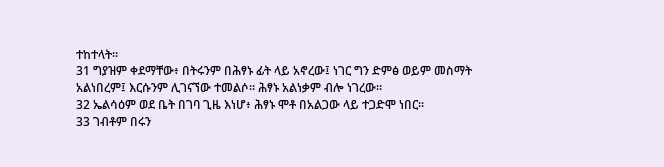ተከተላት።
31 ግያዝም ቀደማቸው፥ በትሩንም በሕፃኑ ፊት ላይ አኖረው፤ ነገር ግን ድምፅ ወይም መስማት አልነበረም፤ እርሱንም ሊገናኘው ተመልሶ። ሕፃኑ አልነቃም ብሎ ነገረው።
32 ኤልሳዕም ወደ ቤት በገባ ጊዜ እነሆ፥ ሕፃኑ ሞቶ በአልጋው ላይ ተጋድሞ ነበር።
33 ገብቶም በሩን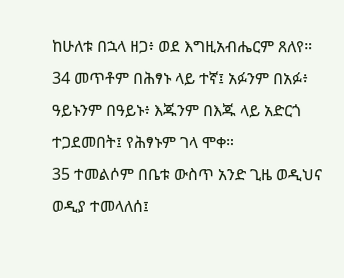ከሁለቱ በኋላ ዘጋ፥ ወደ እግዚአብሔርም ጸለየ።
34 መጥቶም በሕፃኑ ላይ ተኛ፤ አፉንም በአፉ፥ ዓይኑንም በዓይኑ፥ እጁንም በእጁ ላይ አድርጎ ተጋደመበት፤ የሕፃኑም ገላ ሞቀ።
35 ተመልሶም በቤቱ ውስጥ አንድ ጊዜ ወዲህና ወዲያ ተመላለሰ፤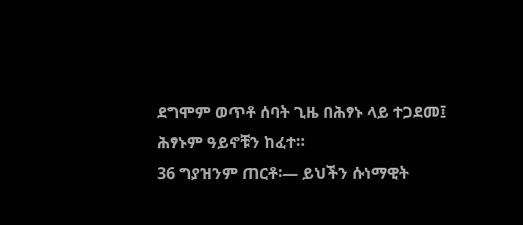ደግሞም ወጥቶ ሰባት ጊዜ በሕፃኑ ላይ ተጋደመ፤ ሕፃኑም ዓይኖቹን ከፈተ።
36 ግያዝንም ጠርቶ፡— ይህችን ሱነማዊት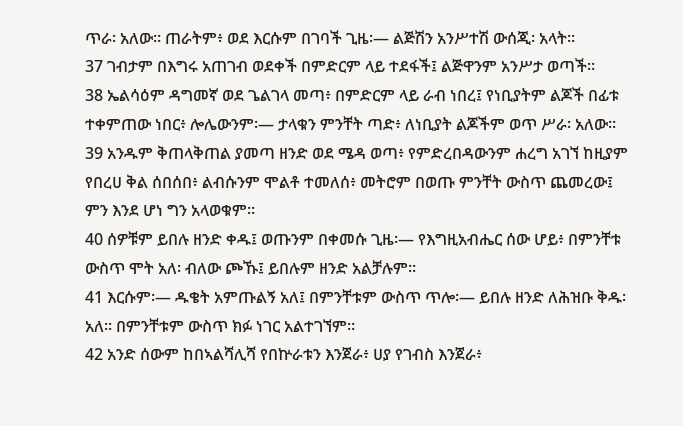ጥራ፡ አለው። ጠራትም፥ ወደ እርሱም በገባች ጊዜ፡— ልጅሽን አንሥተሽ ውሰጂ፡ አላት።
37 ገብታም በእግሩ አጠገብ ወደቀች በምድርም ላይ ተደፋች፤ ልጅዋንም አንሥታ ወጣች።
38 ኤልሳዕም ዳግመኛ ወደ ጌልገላ መጣ፥ በምድርም ላይ ራብ ነበረ፤ የነቢያትም ልጆች በፊቱ ተቀምጠው ነበር፥ ሎሌውንም፡— ታላቁን ምንቸት ጣድ፥ ለነቢያት ልጆችም ወጥ ሥራ፡ አለው።
39 አንዱም ቅጠላቅጠል ያመጣ ዘንድ ወደ ሜዳ ወጣ፥ የምድረበዳውንም ሐረግ አገኘ ከዚያም የበረሀ ቅል ሰበሰበ፥ ልብሱንም ሞልቶ ተመለሰ፥ መትሮም በወጡ ምንቸት ውስጥ ጨመረው፤ ምን እንደ ሆነ ግን አላወቁም።
40 ሰዎቹም ይበሉ ዘንድ ቀዱ፤ ወጡንም በቀመሱ ጊዜ፡— የእግዚአብሔር ሰው ሆይ፥ በምንቸቱ ውስጥ ሞት አለ፡ ብለው ጮኹ፤ ይበሉም ዘንድ አልቻሉም።
41 እርሱም፡— ዱቄት አምጡልኝ አለ፤ በምንቸቱም ውስጥ ጥሎ፡— ይበሉ ዘንድ ለሕዝቡ ቅዱ፡ አለ። በምንቸቱም ውስጥ ክፉ ነገር አልተገኘም።
42 አንድ ሰውም ከበኣልሻሊሻ የበኵራቱን እንጀራ፥ ሀያ የገብስ እንጀራ፥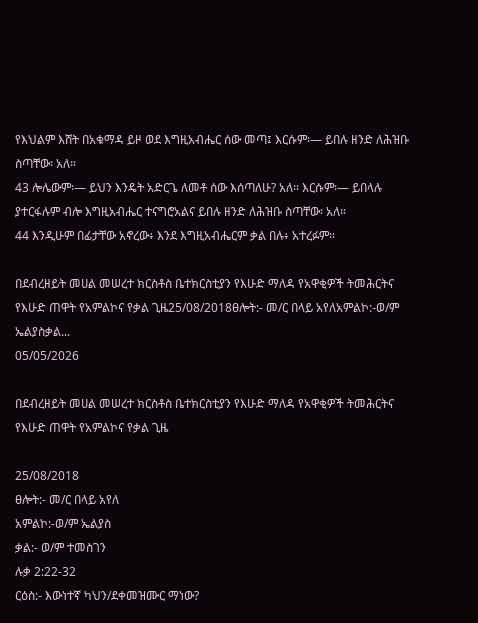የእህልም እሸት በአቁማዳ ይዞ ወደ እግዚአብሔር ሰው መጣ፤ እርሱም፡— ይበሉ ዘንድ ለሕዝቡ ስጣቸው፡ አለ።
43 ሎሌውም፡— ይህን እንዴት አድርጌ ለመቶ ሰው እሰጣለሁ? አለ። እርሱም፡— ይበላሉ ያተርፋሉም ብሎ እግዚአብሔር ተናግሮአልና ይበሉ ዘንድ ለሕዝቡ ስጣቸው፡ አለ።
44 እንዲሁም በፊታቸው አኖረው፥ እንደ እግዚአብሔርም ቃል በሉ፥ አተረፉም።

በደብረዘይት መሀል መሠረተ ክርስቶስ ቤተክርስቲያን የእሁድ ማለዳ የአዋቂዎች ትመሕርትና የእሁድ ጠዋት የአምልኮና የቃል ጊዜ25/08/2018ፀሎት:- መ/ር በላይ አየለአምልኮ:-ወ/ም ኤልያስቃል...
05/05/2026

በደብረዘይት መሀል መሠረተ ክርስቶስ ቤተክርስቲያን የእሁድ ማለዳ የአዋቂዎች ትመሕርትና የእሁድ ጠዋት የአምልኮና የቃል ጊዜ

25/08/2018
ፀሎት:- መ/ር በላይ አየለ
አምልኮ:-ወ/ም ኤልያስ
ቃል:- ወ/ም ተመስገን
ሉቃ 2:22-32
ርዕስ:- እውነተኛ ካህን/ደቀመዝሙር ማነው?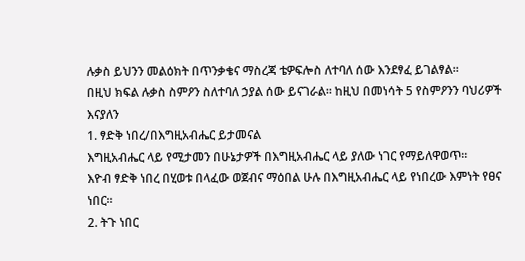ሉቃስ ይህንን መልዕክት በጥንቃቄና ማስረጃ ቴዎፍሎስ ለተባለ ሰው እንደፃፈ ይገልፃል።
በዚህ ክፍል ሉቃስ ስምዖን ስለተባለ ኃያል ሰው ይናገራል። ከዚህ በመነሳት 5 የስምዖንን ባህሪዎች እናያለን
1. ፃድቅ ነበረ/በእግዚአብሔር ይታመናል
እግዚአብሔር ላይ የሚታመን በሁኔታዎች በእግዚአብሔር ላይ ያለው ነገር የማይለዋወጥ።
እዮብ ፃድቅ ነበረ በሂወቱ በላፈው ወጀብና ማዕበል ሁሉ በእግዚአብሔር ላይ የነበረው እምነት የፀና ነበር።
2. ትጉ ነበር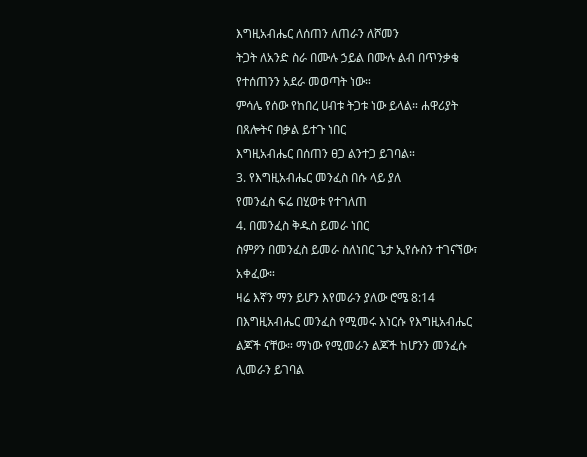እግዚአብሔር ለሰጠን ለጠራን ለሾመን
ትጋት ለአንድ ስራ በሙሉ ኃይል በሙሉ ልብ በጥንቃቄ የተሰጠንን አደራ መወጣት ነው።
ምሳሌ የሰው የከበረ ሀብቱ ትጋቱ ነው ይላል። ሐዋሪያት በጸሎትና በቃል ይተጉ ነበር
እግዚአብሔር በሰጠን ፀጋ ልንተጋ ይገባል።
3. የእግዚአብሔር መንፈስ በሱ ላይ ያለ
የመንፈስ ፍሬ በሂወቱ የተገለጠ
4. በመንፈስ ቅዱስ ይመራ ነበር
ስምዖን በመንፈስ ይመራ ስለነበር ጌታ ኢየሱስን ተገናኘው፣ አቀፈው።
ዛሬ እኛን ማን ይሆን እየመራን ያለው ሮሜ 8:14 በእግዚአብሔር መንፈስ የሚመሩ እነርሱ የእግዚአብሔር ልጆች ናቸው። ማነው የሚመራን ልጆች ከሆንን መንፈሱ ሊመራን ይገባል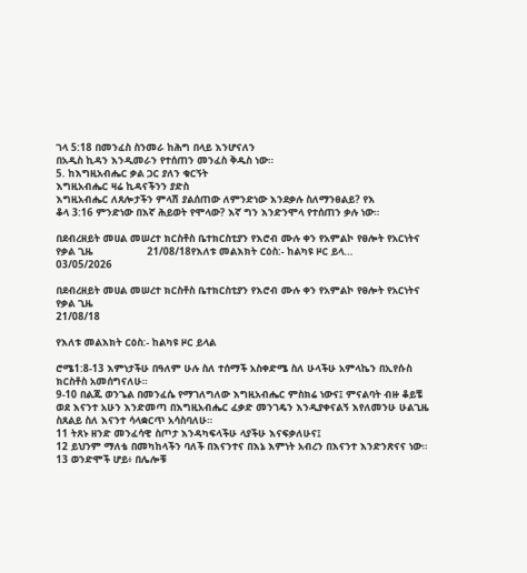ገላ 5:18 በመንፈስ ስንመራ ከሕግ በላይ እንሆናለን
በአዲስ ኪዳን እንዲመራን የተሰጠን መንፈስ ቅዱስ ነው።
5. ከእግዚአብሔር ቃል ጋር ያለን ቁርኝት
እግዚአብሔር ዛሬ ኪዳናችንን ያድስ
እግዚአብሔር ለጸሎታችን ምላሽ ያልሰጠው ለምንድነው እንደቃሉ ስለማንፀልይ? የእ
ቆላ 3:16 ምንድነው በእኛ ሕይወት የሞላው? እኛ ግን እንድንሞላ የተሰጠን ቃሉ ነው።

በደብረዘይት መሀል መሠረተ ክርስቶስ ቤተክርስቲያን የእሮብ ሙሉ ቀን የአምልኮ የፀሎት የአርነትና የቃል ጊዜ                  21/08/18የእለቱ መልእክት ርዕስ:- ከልካዩ ዞር ይላ...
03/05/2026

በደብረዘይት መሀል መሠረተ ክርስቶስ ቤተክርስቲያን የእሮብ ሙሉ ቀን የአምልኮ የፀሎት የአርነትና የቃል ጊዜ
21/08/18

የእለቱ መልእክት ርዕስ:- ከልካዩ ዞር ይላል

ሮሜ1:8-13 እምነታችሁ በዓለም ሁሉ ስለ ተሰማች አስቀድሜ ስለ ሁላችሁ አምላኬን በኢየሱስ ክርስቶስ አመሰግናለሁ።
9-10 በልጁ ወንጌል በመንፈሴ የማገለግለው እግዚአብሔር ምስክሬ ነውና፤ ምናልባት ብዙ ቆይቼ ወደ እናንተ አሁን እንድመጣ በእግዚአብሔር ፈቃድ መንገዴን እንዲያቀናልኝ እየለመንሁ ሁልጊዜ ስጸልይ ስለ እናንተ ሳላቋርጥ አሳስባለሁ።
11 ትጸኑ ዘንድ መንፈሳዊ ስጦታ እንዳካፍላችሁ ላያችሁ እናፍቃለሁና፤
12 ይህንም ማለቴ በመካከላችን ባለች በእናንተና በእኔ እምነት አብረን በእናንተ እንድንጽናና ነው።
13 ወንድሞች ሆይ፥ በሌሎቹ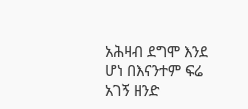አሕዛብ ደግሞ እንደ ሆነ በእናንተም ፍሬ አገኝ ዘንድ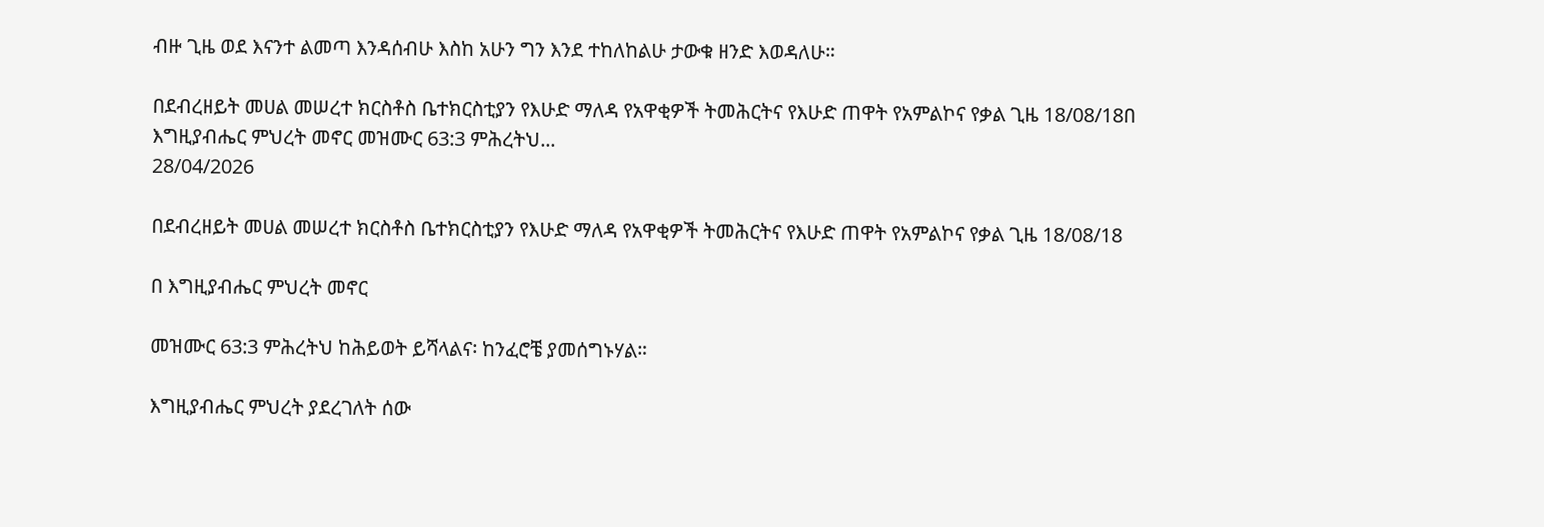ብዙ ጊዜ ወደ እናንተ ልመጣ እንዳሰብሁ እስከ አሁን ግን እንደ ተከለከልሁ ታውቁ ዘንድ እወዳለሁ።

በደብረዘይት መሀል መሠረተ ክርስቶስ ቤተክርስቲያን የእሁድ ማለዳ የአዋቂዎች ትመሕርትና የእሁድ ጠዋት የአምልኮና የቃል ጊዜ 18/08/18በ እግዚያብሔር ምህረት መኖር መዝሙር 63:3 ምሕረትህ...
28/04/2026

በደብረዘይት መሀል መሠረተ ክርስቶስ ቤተክርስቲያን የእሁድ ማለዳ የአዋቂዎች ትመሕርትና የእሁድ ጠዋት የአምልኮና የቃል ጊዜ 18/08/18

በ እግዚያብሔር ምህረት መኖር

መዝሙር 63:3 ምሕረትህ ከሕይወት ይሻላልና፡ ከንፈሮቼ ያመሰግኑሃል።

እግዚያብሔር ምህረት ያደረገለት ሰው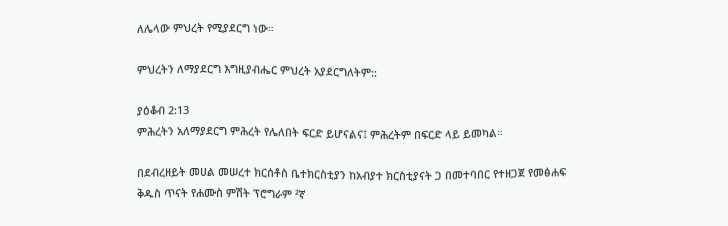ለሌላው ምህረት የሚያደርግ ነው።

ምህረትን ለማያደርግ እግዚያብሔር ምህረት አያደርግለትም::

ያዕቆብ 2:13
ምሕረትን አለማያደርግ ምሕረት የሌለበት ፍርድ ይሆናልና፤ ምሕረትም በፍርድ ላይ ይመካል።

በደብረዘይት መሀል መሠረተ ክርሰቶስ ቤተክርስቲያን ከአብያተ ክርስቲያናት ጋ በመተባበር የተዘጋጀ የመፅሐፍ ቅዱስ ጥናት የሐሙስ ምሽት ፕሮግራም ²ኛ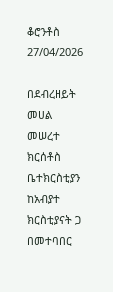ቆሮንቶስ
27/04/2026

በደብረዘይት መሀል መሠረተ ክርሰቶስ ቤተክርስቲያን ከአብያተ ክርስቲያናት ጋ በመተባበር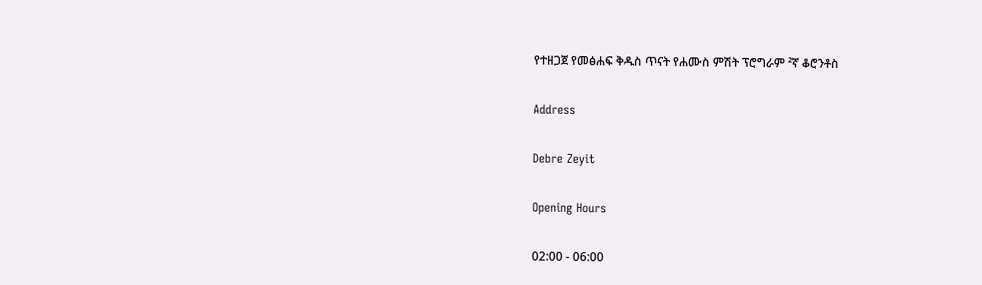የተዘጋጀ የመፅሐፍ ቅዱስ ጥናት የሐሙስ ምሽት ፕሮግራም ²ኛ ቆሮንቶስ

Address

Debre Zeyit

Opening Hours

02:00 - 06:00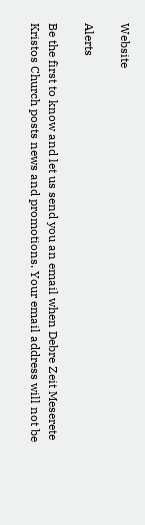Website

Alerts

Be the first to know and let us send you an email when Debre Zeit Meserete Kristos Church posts news and promotions. Your email address will not be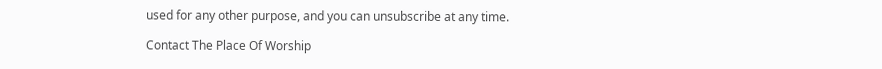used for any other purpose, and you can unsubscribe at any time.

Contact The Place Of Worship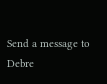Send a message to Debre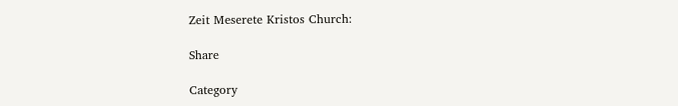Zeit Meserete Kristos Church:

Share

Category